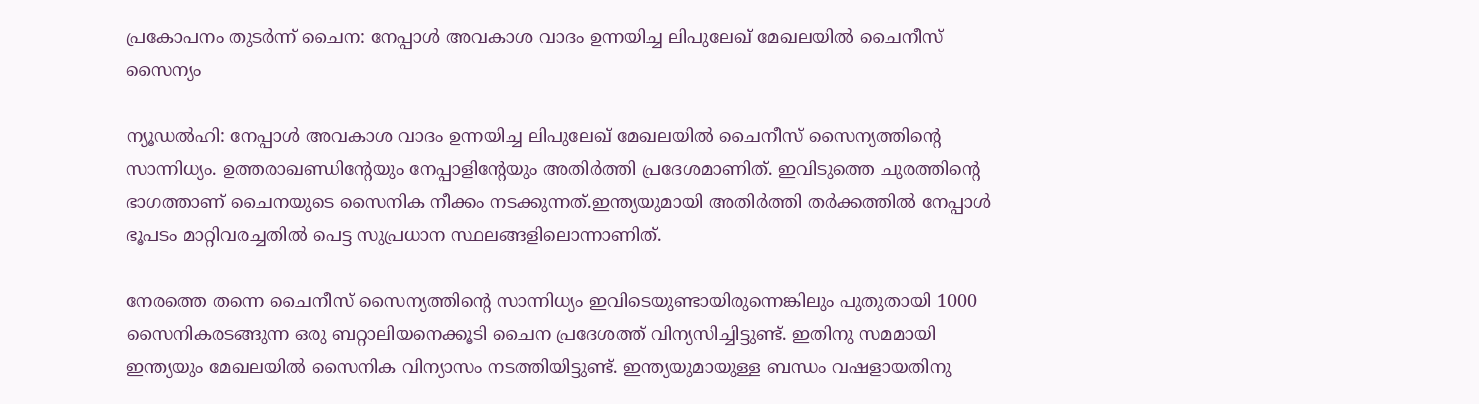പ്രകോപനം തുടര്‍ന്ന് ചൈന: നേപ്പാള്‍ അവകാശ വാദം ഉന്നയിച്ച ലിപുലേഖ് മേഖലയില്‍ ചൈനീസ് സൈന്യം

ന്യൂഡല്‍ഹി: നേപ്പാള്‍ അവകാശ വാദം ഉന്നയിച്ച ലിപുലേഖ് മേഖലയില്‍ ചൈനീസ് സൈന്യത്തിന്റെ സാന്നിധ്യം. ഉത്തരാഖണ്ഡിന്റേയും നേപ്പാളിന്റേയും അതിര്‍ത്തി പ്രദേശമാണിത്. ഇവിടുത്തെ ചുരത്തിന്റെ ഭാഗത്താണ് ചൈനയുടെ സൈനിക നീക്കം നടക്കുന്നത്.ഇന്ത്യയുമായി അതിര്‍ത്തി തര്‍ക്കത്തില്‍ നേപ്പാള്‍ ഭൂപടം മാറ്റിവരച്ചതില്‍ പെട്ട സുപ്രധാന സ്ഥലങ്ങളിലൊന്നാണിത്.

നേരത്തെ തന്നെ ചൈനീസ് സൈന്യത്തിന്റെ സാന്നിധ്യം ഇവിടെയുണ്ടായിരുന്നെങ്കിലും പുതുതായി 1000 സൈനികരടങ്ങുന്ന ഒരു ബറ്റാലിയനെക്കൂടി ചൈന പ്രദേശത്ത് വിന്യസിച്ചിട്ടുണ്ട്. ഇതിനു സമമായി ഇന്ത്യയും മേഖലയില്‍ സൈനിക വിന്യാസം നടത്തിയിട്ടുണ്ട്. ഇന്ത്യയുമായുള്ള ബന്ധം വഷളായതിനു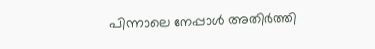പിന്നാലെ നേപ്പാള്‍ അതിര്‍ത്തി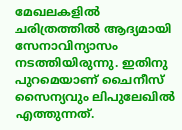മേഖലകളില്‍ ചരിത്രത്തില്‍ ആദ്യമായി സേനാവിന്യാസം നടത്തിയിരുന്നു. ഇതിനു പുറമെയാണ് ചൈനീസ് സൈന്യവും ലിപുലേഖില്‍ എത്തുന്നത്.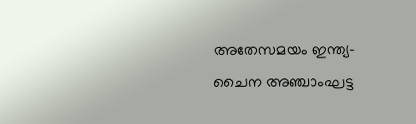അതേസമയം ഇന്ത്യ-ചൈന അഞ്ചാംഘട്ട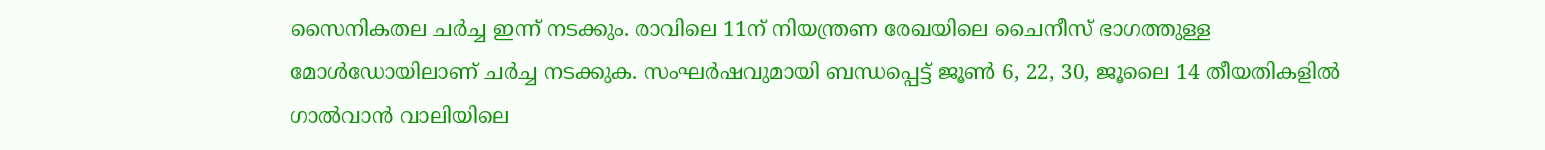സൈനികതല ചര്‍ച്ച ഇന്ന് നടക്കും. രാവിലെ 11ന് നിയന്ത്രണ രേഖയിലെ ചൈനീസ് ഭാഗത്തുള്ള മോള്‍ഡോയിലാണ് ചര്‍ച്ച നടക്കുക. സംഘര്‍ഷവുമായി ബന്ധപ്പെട്ട് ജൂണ്‍ 6, 22, 30, ജൂലൈ 14 തീയതികളില്‍ ഗാല്‍വാന്‍ വാലിയിലെ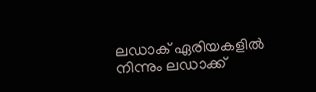ലഡാക് ഏരിയകളില്‍ നിന്നും ലഡാക്ക്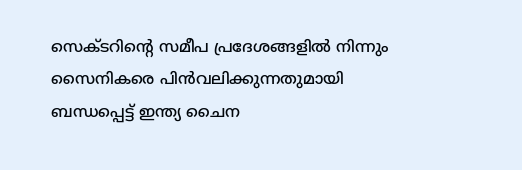സെക്ടറിന്റെ സമീപ പ്രദേശങ്ങളില്‍ നിന്നും സൈനികരെ പിന്‍വലിക്കുന്നതുമായി ബന്ധപ്പെട്ട് ഇന്ത്യ ചൈന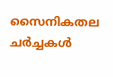സൈനികതല ചര്‍ച്ചകള്‍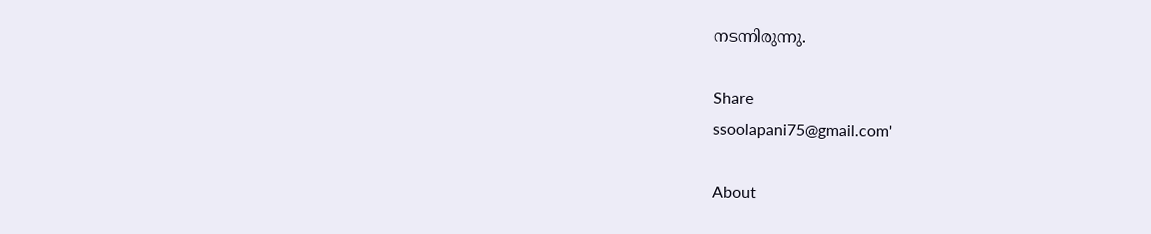നടന്നിരുന്നു.

Share
ssoolapani75@gmail.com'

About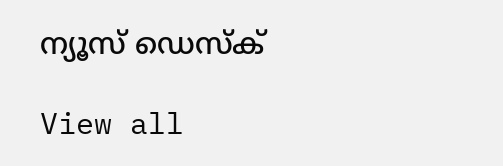ന്യൂസ് ഡെസ്ക്

View all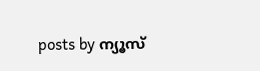posts by ന്യൂസ്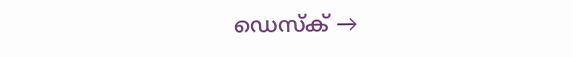ഡെസ്ക് →